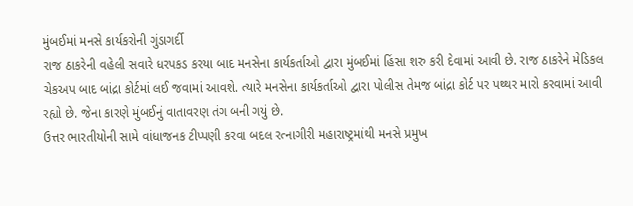મુંબઈમાં મનસે કાર્યકરોની ગુંડાગર્દી
રાજ ઠાકરેની વહેલી સવારે ધરપકડ કરયા બાદ મનસેના કાર્યકર્તાઓ દ્વારા મુંબઈમાં હિંસા શરુ કરી દેવામાં આવી છે. રાજ ઠાકરેને મેડિકલ ચેકઅપ બાદ બાંદ્રા કોર્ટમાં લઈ જવામાં આવશે. ત્યારે મનસેના કાર્યકર્તાઓ દ્વારા પોલીસ તેમજ બાંદ્રા કોર્ટ પર પથ્થર મારો કરવામાં આવી રહ્યો છે. જેના કારણે મુંબઈનું વાતાવરણ તંગ બની ગયું છે.
ઉત્તર ભારતીયોની સામે વાંધાજનક ટીપ્પણી કરવા બદલ રત્નાગીરી મહારાષ્ટ્રમાંથી મનસે પ્રમુખ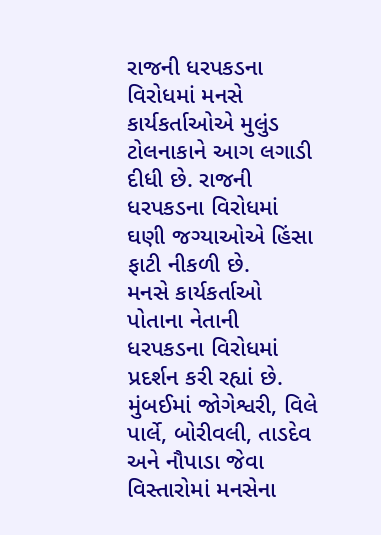રાજની ધરપકડના વિરોધમાં મનસે કાર્યકર્તાઓએ મુલુંડ ટોલનાકાને આગ લગાડી દીધી છે. રાજની ધરપકડના વિરોધમાં ઘણી જગ્યાઓએ હિંસા ફાટી નીકળી છે.
મનસે કાર્યકર્તાઓ પોતાના નેતાની ધરપકડના વિરોધમાં પ્રદર્શન કરી રહ્યાં છે. મુંબઈમાં જોગેશ્વરી, વિલે પાર્લે, બોરીવલી, તાડદેવ અને નૌપાડા જેવા વિસ્તારોમાં મનસેના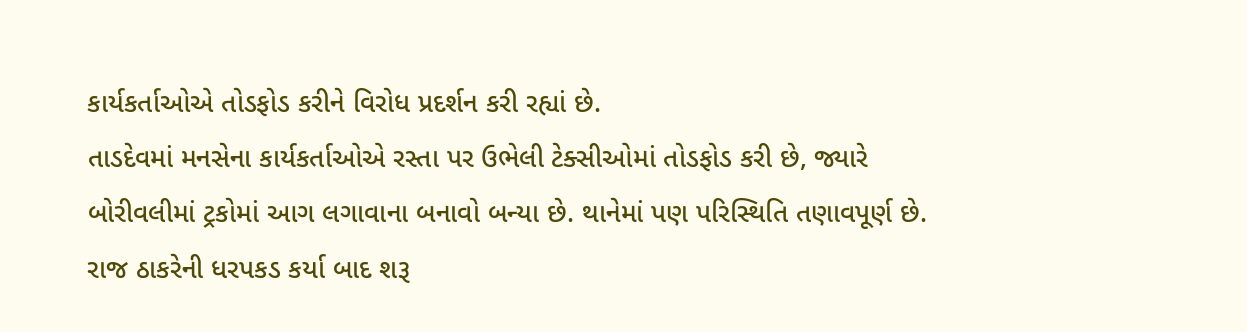કાર્યકર્તાઓએ તોડફોડ કરીને વિરોધ પ્રદર્શન કરી રહ્યાં છે.
તાડદેવમાં મનસેના કાર્યકર્તાઓએ રસ્તા પર ઉભેલી ટેક્સીઓમાં તોડફોડ કરી છે, જ્યારે બોરીવલીમાં ટ્રકોમાં આગ લગાવાના બનાવો બન્યા છે. થાનેમાં પણ પરિસ્થિતિ તણાવપૂર્ણ છે.
રાજ ઠાકરેની ધરપકડ કર્યા બાદ શરૂ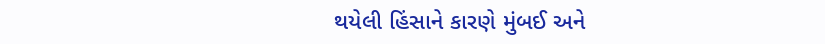થયેલી હિંસાને કારણે મુંબઈ અને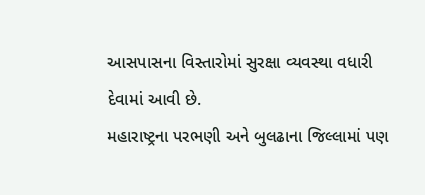આસપાસના વિસ્તારોમાં સુરક્ષા વ્યવસ્થા વધારી દેવામાં આવી છે.
મહારાષ્ટ્રના પરભણી અને બુલઢાના જિલ્લામાં પણ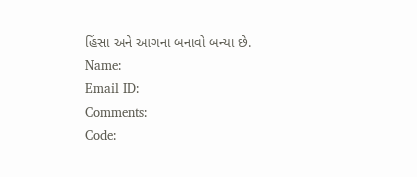હિંસા અને આગના બનાવો બન્યા છે.
Name:
Email ID:
Comments:
Code: